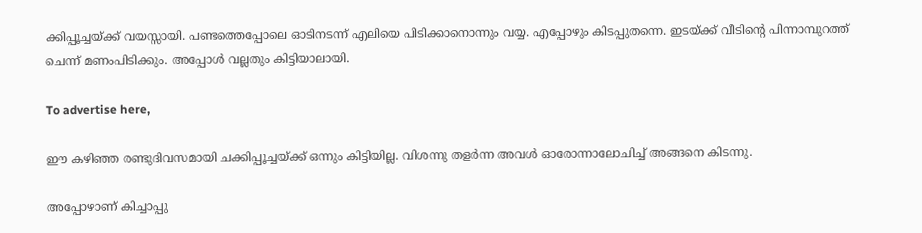ക്കിപ്പൂച്ചയ്ക്ക് വയസ്സായി. പണ്ടത്തെപ്പോലെ ഓടിനടന്ന് എലിയെ പിടിക്കാനൊന്നും വയ്യ. എപ്പോഴും കിടപ്പുതന്നെ. ഇടയ്ക്ക് വീടിന്റെ പിന്നാമ്പുറത്ത് ചെന്ന് മണംപിടിക്കും. അപ്പോൾ വല്ലതും കിട്ടിയാലായി.

To advertise here,

ഈ കഴിഞ്ഞ രണ്ടുദിവസമായി ചക്കിപ്പൂച്ചയ്ക്ക് ഒന്നും കിട്ടിയില്ല. വിശന്നു തളർന്ന അവൾ ഓരോന്നാലോചിച്ച് അങ്ങനെ കിടന്നു.

അപ്പോഴാണ് കിച്ചാപ്പു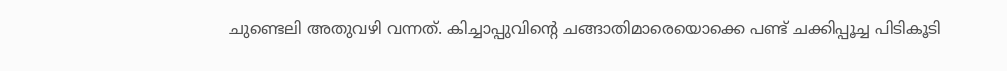ചുണ്ടെലി അതുവഴി വന്നത്. കിച്ചാപ്പുവിന്റെ ചങ്ങാതിമാരെയൊക്കെ പണ്ട് ചക്കിപ്പൂച്ച പിടികൂടി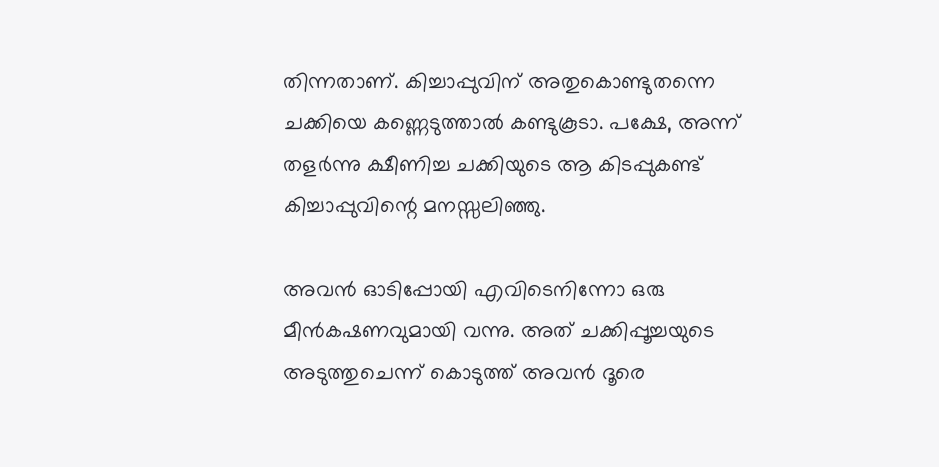തിന്നതാണ്. കിച്ചാപ്പുവിന് അതുകൊണ്ടുതന്നെ ചക്കിയെ കണ്ണെടുത്താൽ കണ്ടുകൂടാ. പക്ഷേ, അന്ന് തളർന്നു ക്ഷീണിച്ച ചക്കിയുടെ ആ കിടപ്പുകണ്ട് കിച്ചാപ്പുവിന്റെ മനസ്സലിഞ്ഞു.

അവൻ ഓടിപ്പോയി എവിടെനിന്നോ ഒരു മീൻകഷണവുമായി വന്നു. അത് ചക്കിപ്പൂച്ചയുടെ അടുത്തുചെന്ന് കൊടുത്ത് അവൻ ദൂരെ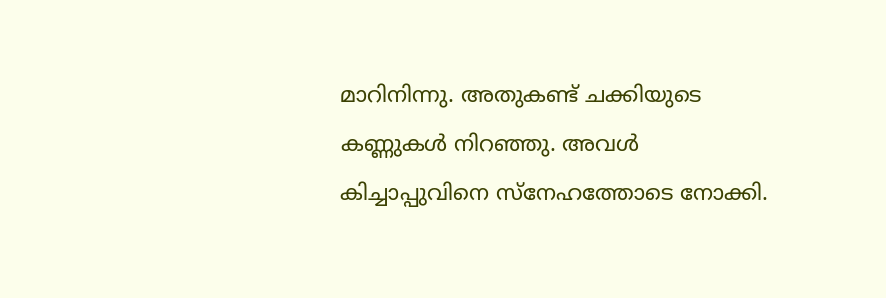മാറിനിന്നു. അതുകണ്ട് ചക്കിയുടെ കണ്ണുകൾ നിറഞ്ഞു. അവൾ കിച്ചാപ്പുവിനെ സ്നേഹത്തോടെ നോക്കി.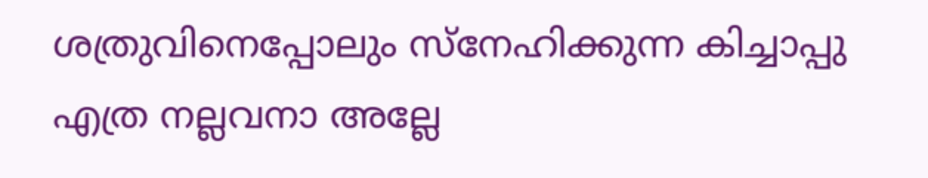ശത്രുവിനെപ്പോലും സ്നേഹിക്കുന്ന കിച്ചാപ്പു എത്ര നല്ലവനാ അല്ലേ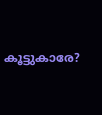കൂട്ടുകാരേ?